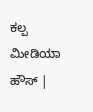ಕಲ್ಪ ಮೀಡಿಯಾ ಹೌಸ್ |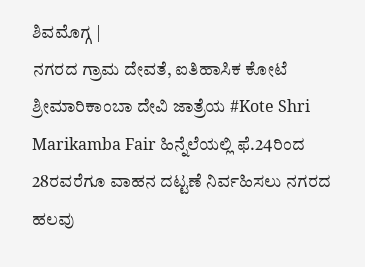ಶಿವಮೊಗ್ಗ |
ನಗರದ ಗ್ರಾಮ ದೇವತೆ, ಐತಿಹಾಸಿಕ ಕೋಟೆ ಶ್ರೀಮಾರಿಕಾಂಬಾ ದೇವಿ ಜಾತ್ರೆಯ #Kote Shri Marikamba Fair ಹಿನ್ನೆಲೆಯಲ್ಲಿ ಫೆ.24ರಿಂದ 28ರವರೆಗೂ ವಾಹನ ದಟ್ಟಣೆ ನಿರ್ವಹಿಸಲು ನಗರದ ಹಲವು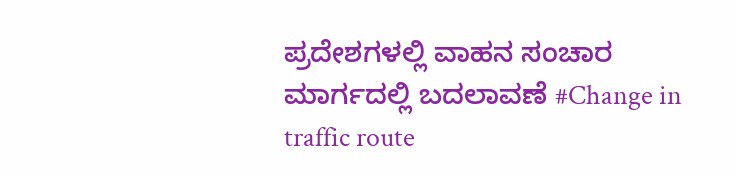ಪ್ರದೇಶಗಳಲ್ಲಿ ವಾಹನ ಸಂಚಾರ ಮಾರ್ಗದಲ್ಲಿ ಬದಲಾವಣೆ #Change in traffic route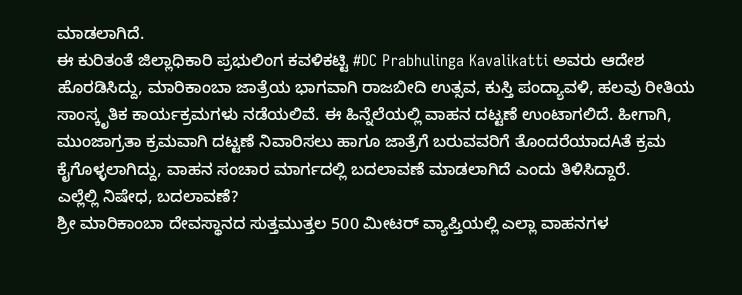ಮಾಡಲಾಗಿದೆ.
ಈ ಕುರಿತಂತೆ ಜಿಲ್ಲಾಧಿಕಾರಿ ಪ್ರಭುಲಿಂಗ ಕವಳಿಕಟ್ಟಿ #DC Prabhulinga Kavalikatti ಅವರು ಆದೇಶ ಹೊರಡಿಸಿದ್ದು, ಮಾರಿಕಾಂಬಾ ಜಾತ್ರೆಯ ಭಾಗವಾಗಿ ರಾಜಬೀದಿ ಉತ್ಸವ, ಕುಸ್ತಿ ಪಂದ್ಯಾವಳಿ, ಹಲವು ರೀತಿಯ ಸಾಂಸ್ಕೃತಿಕ ಕಾರ್ಯಕ್ರಮಗಳು ನಡೆಯಲಿವೆ. ಈ ಹಿನ್ನೆಲೆಯಲ್ಲಿ ವಾಹನ ದಟ್ಟಣೆ ಉಂಟಾಗಲಿದೆ. ಹೀಗಾಗಿ, ಮುಂಜಾಗ್ರತಾ ಕ್ರಮವಾಗಿ ದಟ್ಟಣೆ ನಿವಾರಿಸಲು ಹಾಗೂ ಜಾತ್ರೆಗೆ ಬರುವವರಿಗೆ ತೊಂದರೆಯಾದAತೆ ಕ್ರಮ ಕೈಗೊಳ್ಳಲಾಗಿದ್ದು, ವಾಹನ ಸಂಚಾರ ಮಾರ್ಗದಲ್ಲಿ ಬದಲಾವಣೆ ಮಾಡಲಾಗಿದೆ ಎಂದು ತಿಳಿಸಿದ್ದಾರೆ.
ಎಲ್ಲೆಲ್ಲಿ ನಿಷೇಧ, ಬದಲಾವಣೆ?
ಶ್ರೀ ಮಾರಿಕಾಂಬಾ ದೇವಸ್ಥಾನದ ಸುತ್ತಮುತ್ತಲ 500 ಮೀಟರ್ ವ್ಯಾಪ್ತಿಯಲ್ಲಿ ಎಲ್ಲಾ ವಾಹನಗಳ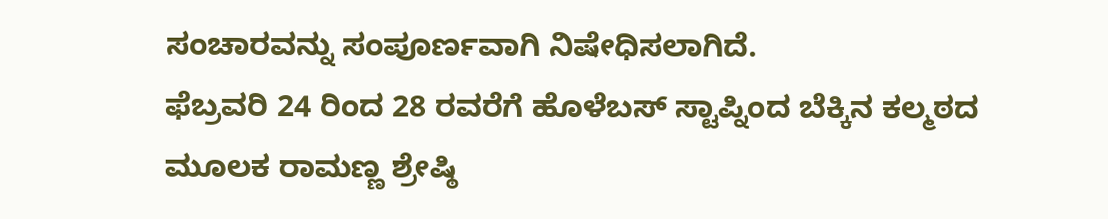ಸಂಚಾರವನ್ನು ಸಂಪೂರ್ಣವಾಗಿ ನಿಷೇಧಿಸಲಾಗಿದೆ.
ಫೆಬ್ರವರಿ 24 ರಿಂದ 28 ರವರೆಗೆ ಹೊಳೆಬಸ್ ಸ್ಟಾಪ್ನಿಂದ ಬೆಕ್ಕಿನ ಕಲ್ಮಠದ ಮೂಲಕ ರಾಮಣ್ಣ ಶ್ರೇಷ್ಠಿ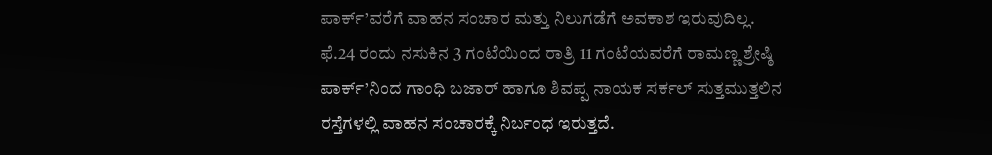ಪಾರ್ಕ್’ವರೆಗೆ ವಾಹನ ಸಂಚಾರ ಮತ್ತು ನಿಲುಗಡೆಗೆ ಅವಕಾಶ ಇರುವುದಿಲ್ಲ.
ಫೆ.24 ರಂದು ನಸುಕಿನ 3 ಗಂಟೆಯಿಂದ ರಾತ್ರಿ 11 ಗಂಟೆಯವರೆಗೆ ರಾಮಣ್ಣ ಶ್ರೇಷ್ಠಿ ಪಾರ್ಕ್’ನಿಂದ ಗಾಂಧಿ ಬಜಾರ್ ಹಾಗೂ ಶಿವಪ್ಪ ನಾಯಕ ಸರ್ಕಲ್ ಸುತ್ತಮುತ್ತಲಿನ ರಸ್ತೆಗಳಲ್ಲಿ ವಾಹನ ಸಂಚಾರಕ್ಕೆ ನಿರ್ಬಂಧ ಇರುತ್ತದೆ.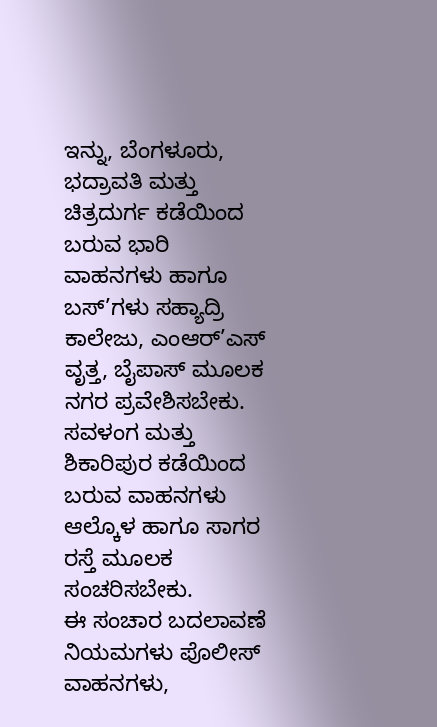ಇನ್ನು, ಬೆಂಗಳೂರು, ಭದ್ರಾವತಿ ಮತ್ತು ಚಿತ್ರದುರ್ಗ ಕಡೆಯಿಂದ ಬರುವ ಭಾರಿ ವಾಹನಗಳು ಹಾಗೂ ಬಸ್’ಗಳು ಸಹ್ಯಾದ್ರಿ ಕಾಲೇಜು, ಎಂಆರ್’ಎಸ್ ವೃತ್ತ, ಬೈಪಾಸ್ ಮೂಲಕ ನಗರ ಪ್ರವೇಶಿಸಬೇಕು.
ಸವಳಂಗ ಮತ್ತು ಶಿಕಾರಿಪುರ ಕಡೆಯಿಂದ ಬರುವ ವಾಹನಗಳು ಆಲ್ಕೊಳ ಹಾಗೂ ಸಾಗರ ರಸ್ತೆ ಮೂಲಕ ಸಂಚರಿಸಬೇಕು.
ಈ ಸಂಚಾರ ಬದಲಾವಣೆ ನಿಯಮಗಳು ಪೊಲೀಸ್ ವಾಹನಗಳು,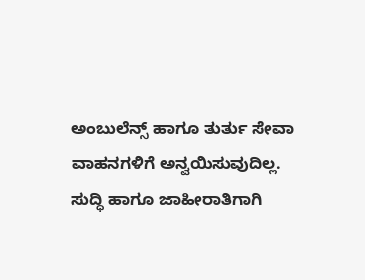ಅಂಬುಲೆನ್ಸ್ ಹಾಗೂ ತುರ್ತು ಸೇವಾ ವಾಹನಗಳಿಗೆ ಅನ್ವಯಿಸುವುದಿಲ್ಲ.
ಸುದ್ಧಿ ಹಾಗೂ ಜಾಹೀರಾತಿಗಾಗಿ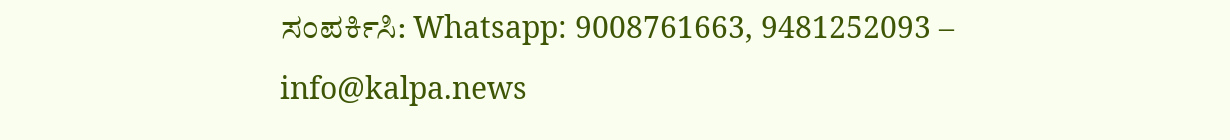ಸಂಪರ್ಕಿಸಿ: Whatsapp: 9008761663, 9481252093 – info@kalpa.news